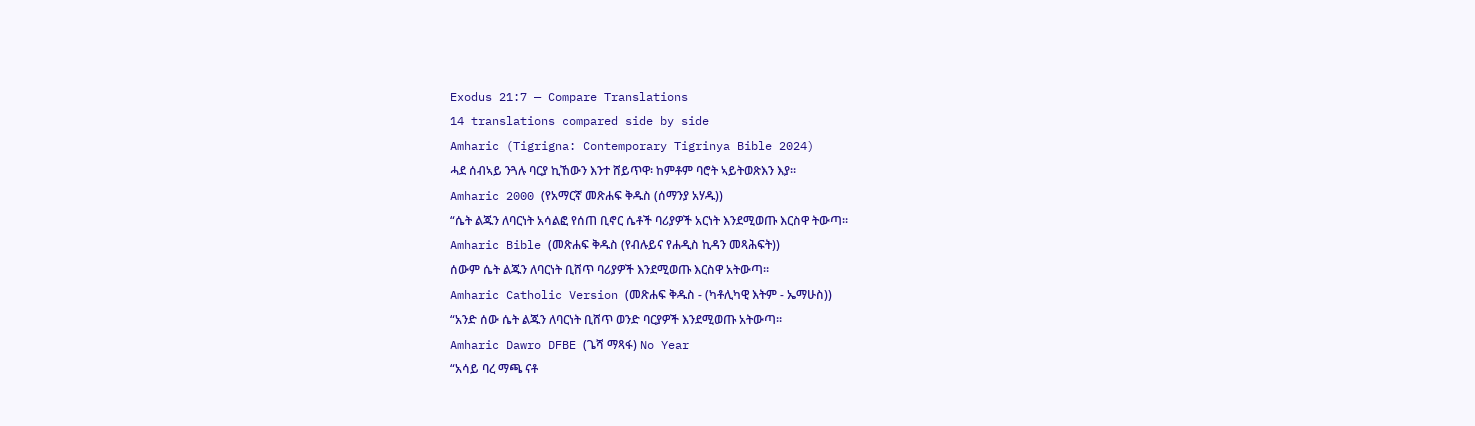Exodus 21:7 — Compare Translations
14 translations compared side by side
Amharic (Tigrigna: Contemporary Tigrinya Bible 2024)
ሓደ ሰብኣይ ንጓሉ ባርያ ኪኸውን እንተ ሸይጥዋ፡ ከምቶም ባሮት ኣይትወጽእን እያ።
Amharic 2000 (የአማርኛ መጽሐፍ ቅዱስ (ሰማንያ አሃዱ))
“ሴት ልጁን ለባርነት አሳልፎ የሰጠ ቢኖር ሴቶች ባሪያዎች አርነት እንደሚወጡ እርስዋ ትውጣ።
Amharic Bible (መጽሐፍ ቅዱስ (የብሉይና የሐዲስ ኪዳን መጻሕፍት))
ሰውም ሴት ልጁን ለባርነት ቢሸጥ ባሪያዎች እንደሚወጡ እርስዋ አትውጣ።
Amharic Catholic Version (መጽሐፍ ቅዱስ - (ካቶሊካዊ እትም - ኤማሁስ))
“አንድ ሰው ሴት ልጁን ለባርነት ቢሸጥ ወንድ ባርያዎች እንደሚወጡ አትውጣ።
Amharic Dawro DFBE (ጌሻ ማጻፋ) No Year
“አሳይ ባረ ማጫ ናቶ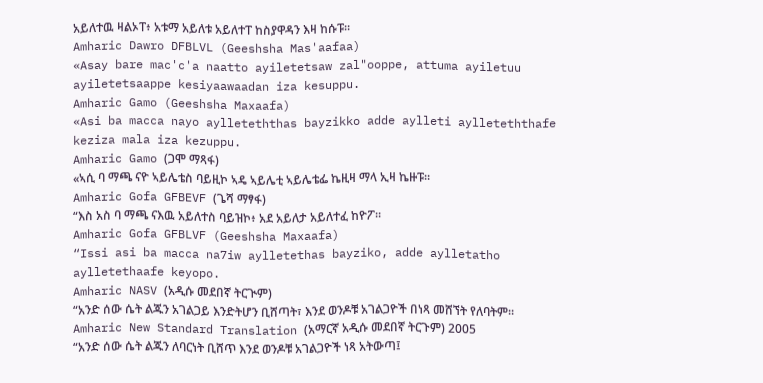አይለተዉ ዛልኦፐ፥ አቱማ አይለቱ አይለተፐ ከስያዋዳን እዛ ከሱፑ።
Amharic Dawro DFBLVL (Geeshsha Mas'aafaa)
«Asay bare mac'c'a naatto ayiletetsaw zal"ooppe, attuma ayiletuu ayiletetsaappe kesiyaawaadan iza kesuppu.
Amharic Gamo (Geeshsha Maxaafa)
«Asi ba macca nayo aylleteththas bayzikko adde aylleti aylleteththafe keziza mala iza kezuppu.
Amharic Gamo (ጋሞ ማጻፋ)
«ኣሲ ባ ማጫ ናዮ ኣይሌቴስ ባይዚኮ ኣዴ ኣይሌቲ ኣይሌቴፌ ኬዚዛ ማላ ኢዛ ኬዙፑ።
Amharic Gofa GFBEVF (ጌሻ ማፃፋ)
“እስ አስ ባ ማጫ ናእዉ አይለተስ ባይዝኮ፥ አደ አይለታ አይለተፈ ከዮፖ።
Amharic Gofa GFBLVF (Geeshsha Maxaafa)
“Issi asi ba macca na7iw aylletethas bayziko, adde aylletatho aylletethaafe keyopo.
Amharic NASV (አዲሱ መደበኛ ትርጒም)
“አንድ ሰው ሴት ልጁን አገልጋይ እንድትሆን ቢሸጣት፣ እንደ ወንዶቹ አገልጋዮች በነጻ መሸኘት የለባትም።
Amharic New Standard Translation (አማርኛ አዲሱ መደበኛ ትርጉም) 2005
“አንድ ሰው ሴት ልጁን ለባርነት ቢሸጥ እንደ ወንዶቹ አገልጋዮች ነጻ አትውጣ፤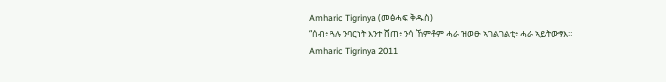Amharic Tigrinya (መፅሓፍ ቅዱስ)
“ሰብ፥ ጓሉ ንባርነት እንተ ሸጠ፥ ንሳ ኸምቶም ሓራ ዝወፁ ኣገልገልቲ፥ ሓራ ኣይትውፃእ።
Amharic Tigrinya 2011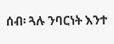ሰብ፡ ጓሉ ንባርነት እንተ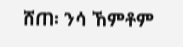ሸጠ፡ ንሳ ኸምቶም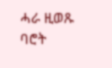ሓራ ዚወጹ ባሮት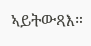ኣይትውጻእ።